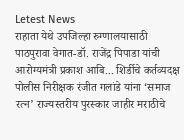Letest News
राहाता येथे उपजिल्हा रुग्णालयासाठी पाठपुरावा वेगात-डॉ. राजेंद्र पिपाडा यांची आरोग्यमंत्री प्रकाश आबि... शिर्डीचे कर्तव्यदक्ष पोलीस निरीक्षक रंजीत गलांडे यांना ‘समाज रत्न’ राज्यस्तरीय पुरस्कार जाहीर मराठीचे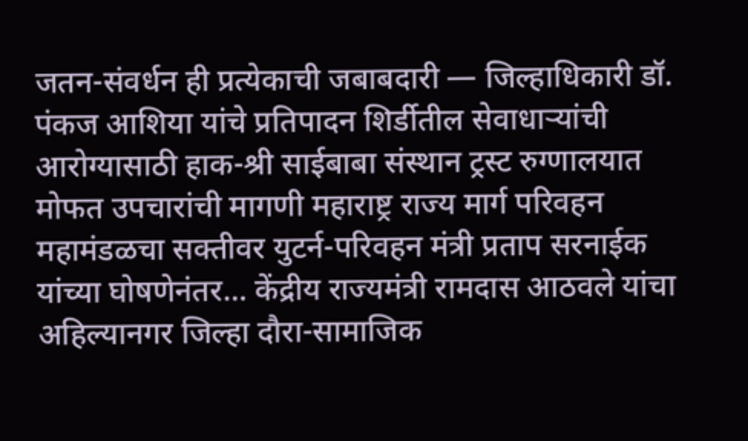जतन-संवर्धन ही प्रत्येकाची जबाबदारी — जिल्हाधिकारी डॉ. पंकज आशिया यांचे प्रतिपादन शिर्डीतील सेवाधाऱ्यांची आरोग्यासाठी हाक-श्री साईबाबा संस्थान ट्रस्ट रुग्णालयात मोफत उपचारांची मागणी महाराष्ट्र राज्य मार्ग परिवहन महामंडळचा सक्तीवर युटर्न-परिवहन मंत्री प्रताप सरनाईक यांच्या घोषणेनंतर... केंद्रीय राज्यमंत्री रामदास आठवले यांचा अहिल्यानगर जिल्हा दौरा-सामाजिक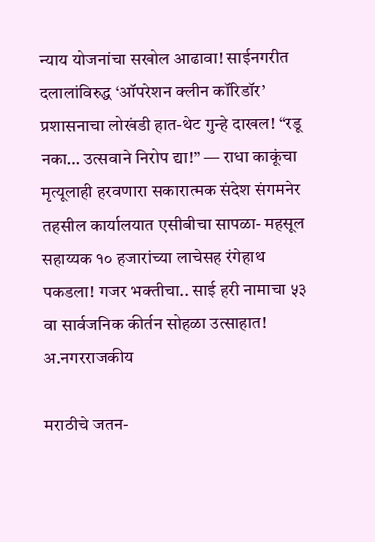न्याय योजनांचा सखोल आढावा! साईनगरीत दलालांविरुद्ध ‘ऑपरेशन क्लीन कॉरिडॉर’ प्रशासनाचा लोखंडी हात-थेट गुन्हे दाखल! “रडू नका… उत्सवाने निरोप द्या!” — राधा काकूंचा मृत्यूलाही हरवणारा सकारात्मक संदेश संगमनेर तहसील कार्यालयात एसीबीचा सापळा- महसूल सहाय्यक १० हजारांच्या लाचेसह रंगेहाथ पकडला! गजर भक्तीचा.. साई हरी नामाचा ५३ वा सार्वजनिक कीर्तन सोहळा उत्साहात!
अ.नगरराजकीय

मराठीचे जतन-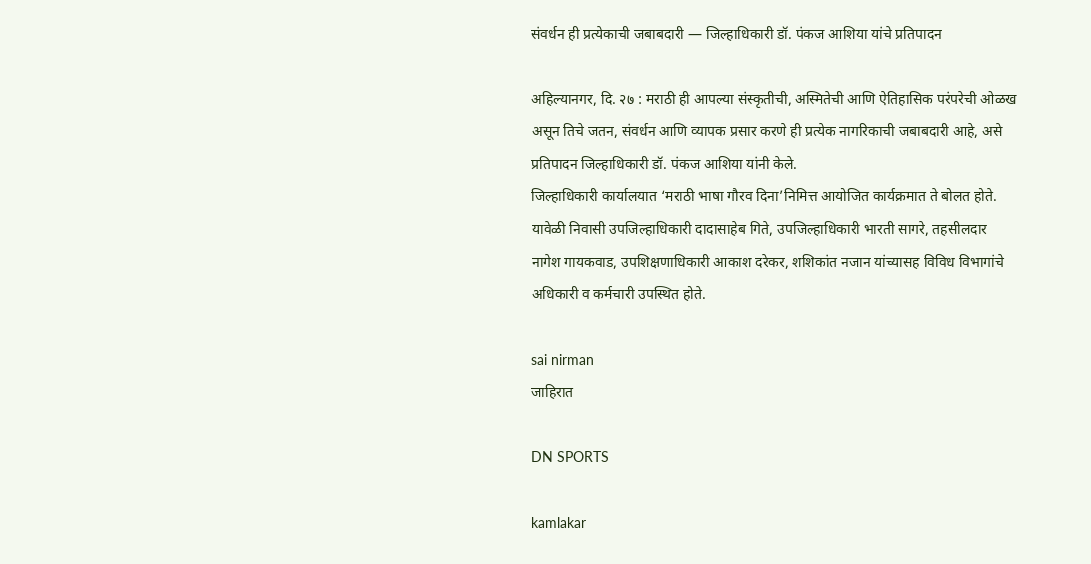संवर्धन ही प्रत्येकाची जबाबदारी — जिल्हाधिकारी डॉ. पंकज आशिया यांचे प्रतिपादन

अहिल्यानगर, दि. २७ : मराठी ही आपल्या संस्कृतीची, अस्मितेची आणि ऐतिहासिक परंपरेची ओळख असून तिचे जतन, संवर्धन आणि व्यापक प्रसार करणे ही प्रत्येक नागरिकाची जबाबदारी आहे, असे प्रतिपादन जिल्हाधिकारी डॉ. पंकज आशिया यांनी केले.
जिल्हाधिकारी कार्यालयात ‘मराठी भाषा गौरव दिना’निमित्त आयोजित कार्यक्रमात ते बोलत होते. यावेळी निवासी उपजिल्हाधिकारी दादासाहेब गिते, उपजिल्हाधिकारी भारती सागरे, तहसीलदार नागेश गायकवाड, उपशिक्षणाधिकारी आकाश दरेकर, शशिकांत नजान यांच्यासह विविध विभागांचे अधिकारी व कर्मचारी उपस्थित होते.

sai nirman
जाहिरात

DN SPORTS

kamlakar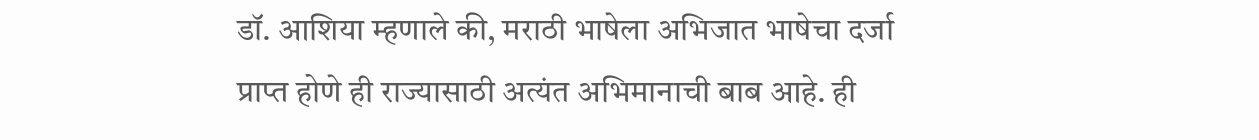डॉ. आशिया म्हणाले की, मराठी भाषेला अभिजात भाषेचा दर्जा प्राप्त होणे ही राज्यासाठी अत्यंत अभिमानाची बाब आहे. ही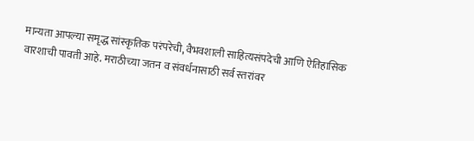मान्यता आपल्या समृद्ध सांस्कृतिक परंपरेची, वैभवशाली साहित्यसंपदेची आणि ऐतिहासिक वारशाची पावती आहे. मराठीच्या जतन व संवर्धनासाठी सर्व स्तरांवर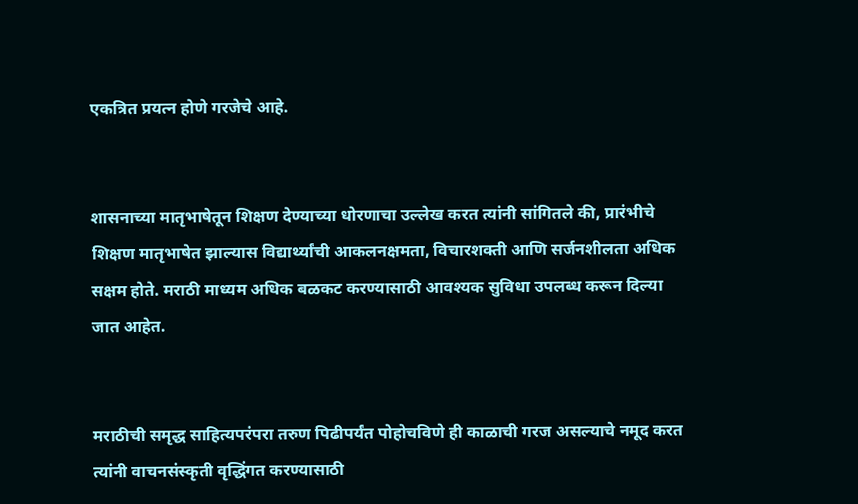एकत्रित प्रयत्न होणे गरजेचे आहे.


शासनाच्या मातृभाषेतून शिक्षण देण्याच्या धोरणाचा उल्लेख करत त्यांनी सांगितले की, प्रारंभीचे शिक्षण मातृभाषेत झाल्यास विद्यार्थ्यांची आकलनक्षमता, विचारशक्ती आणि सर्जनशीलता अधिक सक्षम होते. मराठी माध्यम अधिक बळकट करण्यासाठी आवश्यक सुविधा उपलब्ध करून दिल्या जात आहेत.


मराठीची समृद्ध साहित्यपरंपरा तरुण पिढीपर्यंत पोहोचविणे ही काळाची गरज असल्याचे नमूद करत त्यांनी वाचनसंस्कृती वृद्धिंगत करण्यासाठी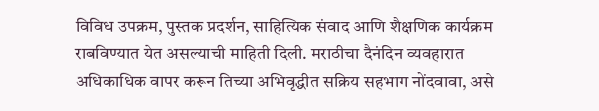विविध उपक्रम, पुस्तक प्रदर्शन, साहित्यिक संवाद आणि शैक्षणिक कार्यक्रम राबविण्यात येत असल्याची माहिती दिली. मराठीचा दैनंदिन व्यवहारात अधिकाधिक वापर करून तिच्या अभिवृद्धीत सक्रिय सहभाग नोंदवावा, असे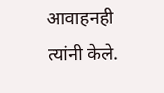आवाहनही त्यांनी केले.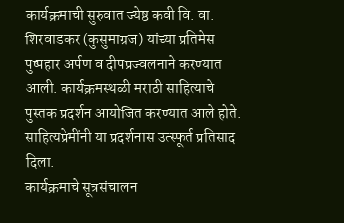कार्यक्रमाची सुरुवात ज्येष्ठ कवी वि. वा. शिरवाडकर (कुसुमाग्रज) यांच्या प्रतिमेस पुष्पहार अर्पण व दीपप्रज्वलनाने करण्यात आली. कार्यक्रमस्थळी मराठी साहित्याचे पुस्तक प्रदर्शन आयोजित करण्यात आले होते. साहित्यप्रेमींनी या प्रदर्शनास उत्स्फूर्त प्रतिसाद दिला.
कार्यक्रमाचे सूत्रसंचालन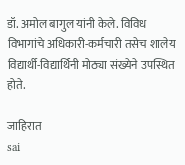डॉ. अमोल बागुल यांनी केले. विविध विभागांचे अधिकारी-कर्मचारी तसेच शालेय विद्यार्थी-विद्यार्थिनी मोठ्या संख्येने उपस्थित होते.

जाहिरात
sai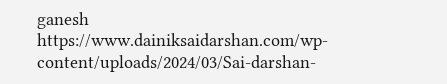ganesh https://www.dainiksaidarshan.com/wp-content/uploads/2024/03/Sai-darshan-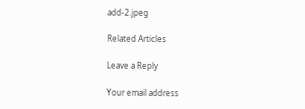add-2.jpeg

Related Articles

Leave a Reply

Your email address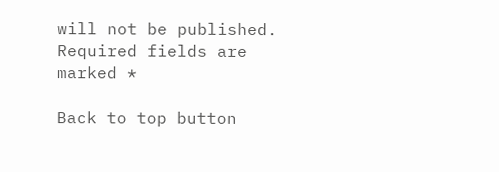will not be published. Required fields are marked *

Back to top button